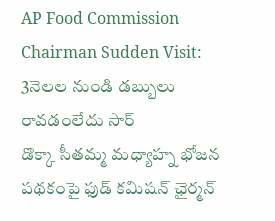AP Food Commission Chairman Sudden Visit: 3నెలల నుండి డబ్బులు రావడంలేదు సార్
డొక్కా సీతమ్మ మధ్యాహ్న భోజన పథకంపై ఫుడ్ కమిషన్ ఛైర్మన్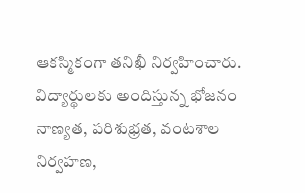ఆకస్మికంగా తనిఖీ నిర్వహించారు. విద్యార్థులకు అందిస్తున్న భోజనం నాణ్యత, పరిశుభ్రత, వంటశాల నిర్వహణ,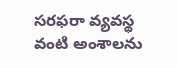సరఫరా వ్యవస్థ వంటి అంశాలను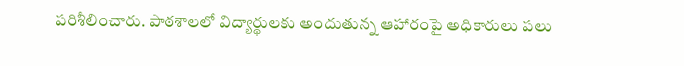పరిశీలించారు. పాఠశాలలో విద్యార్థులకు అందుతున్న ఆహారంపై అధికారులు పలు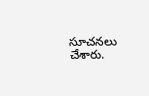సూచనలు చేశారు.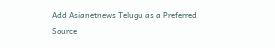Add Asianetnews Telugu as a Preferred Source